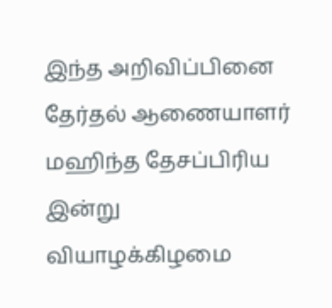இந்த அறிவிப்பினை தேர்தல் ஆணையாளர் மஹிந்த தேசப்பிரிய இன்று வியாழக்கிழமை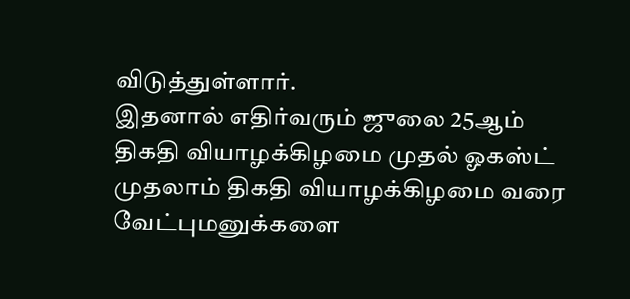விடுத்துள்ளார்.
இதனால் எதிர்வரும் ஜுலை 25ஆம் திகதி வியாழக்கிழமை முதல் ஓகஸ்ட் முதலாம் திகதி வியாழக்கிழமை வரை வேட்புமனுக்களை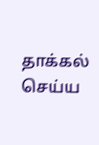தாக்கல் செய்ய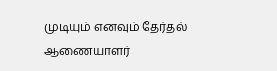முடியும் எனவும் தேர்தல் ஆணையாளர்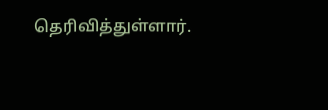தெரிவித்துள்ளார்.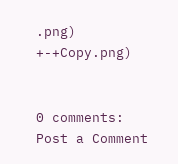.png)
+-+Copy.png)


0 comments:
Post a Comment